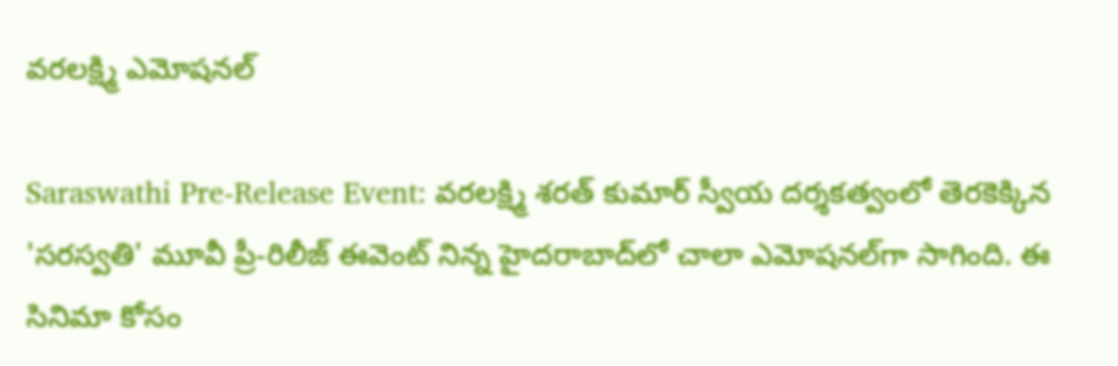వరలక్ష్మి ఎమోషనల్

Saraswathi Pre-Release Event: వరలక్ష్మి శరత్ కుమార్ స్వీయ దర్శకత్వంలో తెరకెక్కిన 'సరస్వతి' మూవీ ప్రీ-రిలీజ్ ఈవెంట్ నిన్న హైదరాబాద్‌లో చాలా ఎమోషనల్‌గా సాగింది. ఈ సినిమా కోసం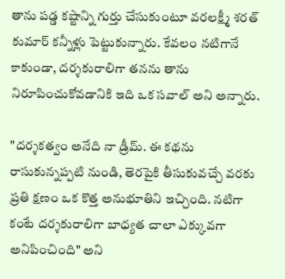తాను పడ్డ కష్టాన్ని గుర్తు చేసుకుంటూ వరలక్ష్మీ శరత్ కుమార్ కన్నీళ్లు పెట్టుకున్నారు. కేవలం నటిగానే కాకుండా, దర్శకురాలిగా తనను తాను నిరూపించుకోవడానికి ఇది ఒక సవాల్ అని అన్నారు.

"దర్శకత్వం అనేది నా డ్రీమ్. ఈ కథను రాసుకున్నప్పటి నుండి, తెరపైకి తీసుకువచ్చే వరకు ప్రతి క్షణం ఒక కొత్త అనుభూతిని ఇచ్చింది. నటిగా కంటే దర్శకురాలిగా బాధ్యత చాలా ఎక్కువగా అనిపించింది" అని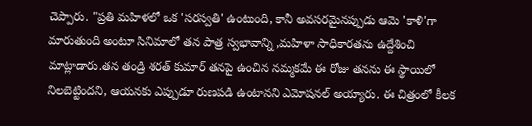చెప్పారు. "ప్రతి మహిళలో ఒక 'సరస్వతి' ఉంటుంది, కానీ అవసరమైనప్పుడు ఆమె 'కాళి'గా మారుతుంది అంటూ సినిమాలో తన పాత్ర స్వభావాన్ని ,మహిళా సాధికారతను ఉద్దేశించి మాట్లాడారు.తన తండ్రి శరత్ కుమార్ తనపై ఉంచిన నమ్మకమే ఈ రోజు తనను ఈ స్థాయిలో నిలబెట్టిందని, ఆయనకు ఎప్పుడూ రుణపడి ఉంటానని ఎమోషనల్ అయ్యారు. ఈ చిత్రంలో కీలక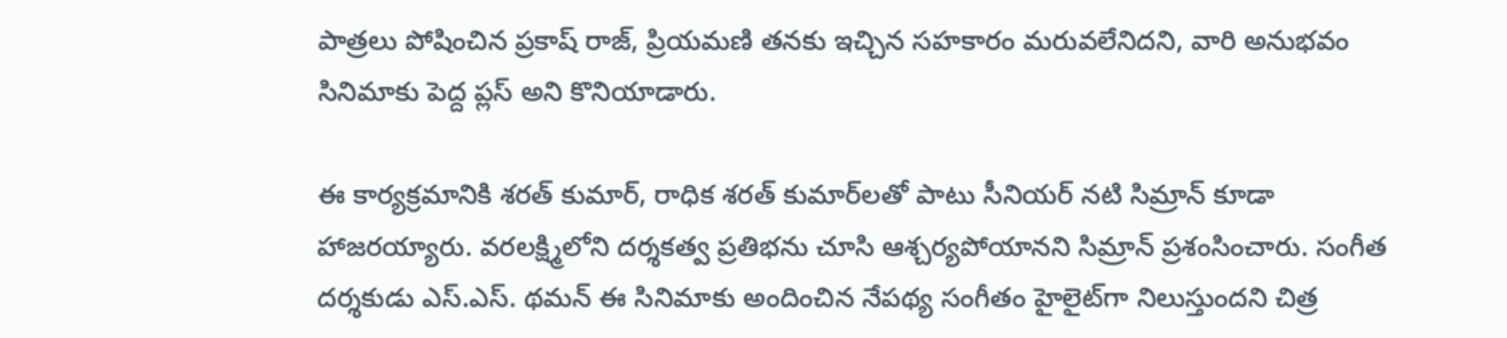పాత్రలు పోషించిన ప్రకాష్ రాజ్, ప్రియమణి తనకు ఇచ్చిన సహకారం మరువలేనిదని, వారి అనుభవం సినిమాకు పెద్ద ప్లస్ అని కొనియాడారు.

ఈ కార్యక్రమానికి శరత్ కుమార్, రాధిక శరత్ కుమార్‌లతో పాటు సీనియర్ నటి సిమ్రాన్ కూడా హాజరయ్యారు. వరలక్ష్మిలోని దర్శకత్వ ప్రతిభను చూసి ఆశ్చర్యపోయానని సిమ్రాన్ ప్రశంసించారు. సంగీత దర్శకుడు ఎస్.ఎస్. థమన్ ఈ సినిమాకు అందించిన నేపథ్య సంగీతం హైలైట్‌గా నిలుస్తుందని చిత్ర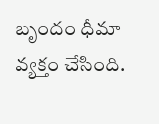బృందం ధీమా వ్యక్తం చేసింది.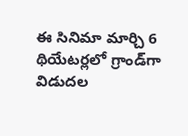ఈ సినిమా మార్చి 6 థియేటర్లలో గ్రాండ్‌గా విడుదల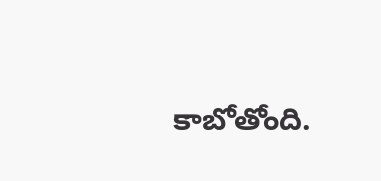కాబోతోంది.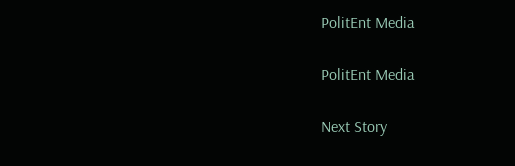PolitEnt Media

PolitEnt Media

Next Story